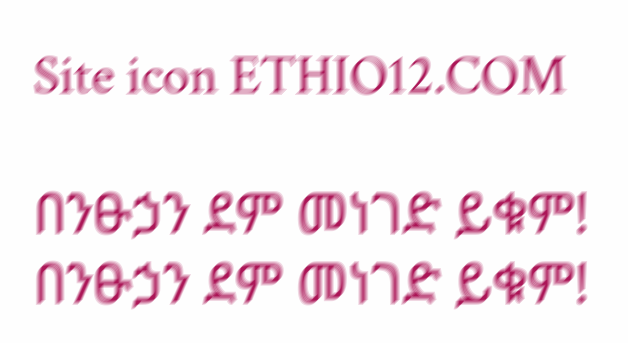Site icon ETHIO12.COM

በንፁኃን ደም መነገድ ይቁም! በንፁኃን ደም መነገድ ይቁም!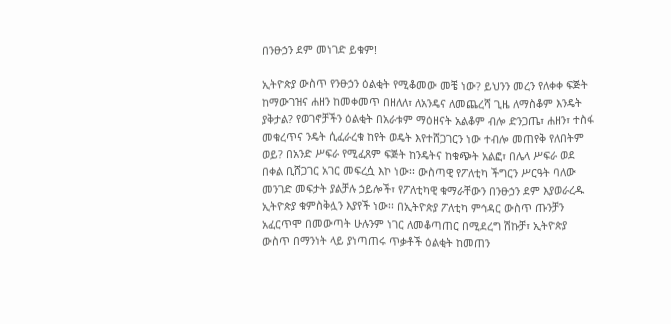በንፁኃን ደም መነገድ ይቁም!

ኢትዮጵያ ውስጥ የንፁኃን ዕልቂት የሚቆመው መቼ ነው? ይህንን መረን የለቀቀ ፍጅት ከማውገዝና ሐዘን ከመቀመጥ በዘለለ፣ ለአንዴና ለመጨረሻ ጊዜ ለማስቆም እንዴት ያቅታል? የወገኖቻችን ዕልቂት በአራቱም ማዕዘናት አልቆም ብሎ ድንጋጤ፣ ሐዘን፣ ተስፋ መቁረጥና ንዴት ሲፈራረቁ ከየት ወዴት እየተሸጋገርን ነው ተብሎ መጠየቅ የለበትም ወይ? በአንድ ሥፍራ የሚፈጸም ፍጅት ከንዴትና ከቁጭት አልፎ፣ በሌላ ሥፍራ ወደ በቀል ቢሸጋገር አገር መፍረሷ እኮ ነው፡፡ ውስጣዊ የፖለቲካ ችግርን ሥርዓት ባለው መንገድ መፍታት ያልቻሉ ኃይሎች፣ የፖለቲካዊ ቁማራቸውን በንፁኃን ደም እያወራረዱ ኢትዮጵያ ቁምስቅሏን እያየች ነው፡፡ በኢትዮጵያ ፖለቲካ ምኅዳር ውስጥ ጡንቻን አፈርጥሞ በመውጣት ሁሉንም ነገር ለመቆጣጠር በሚደረግ ሽኩቻ፣ ኢትዮጵያ ውስጥ በማንነት ላይ ያነጣጠሩ ጥቃቶች ዕልቂት ከመጠን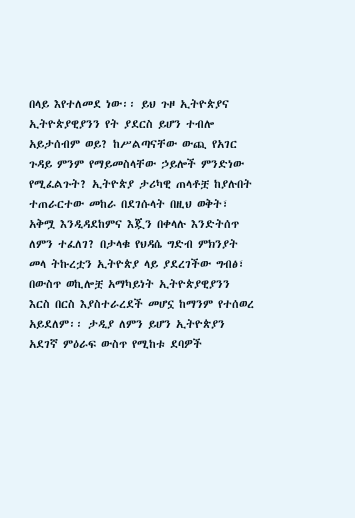በላይ እየተለመደ ነው፡፡ ይህ ጉዞ ኢትዮጵያና ኢትዮጵያዊያንን የት ያደርስ ይሆን ተብሎ አይታሰብም ወይ? ከሥልጣናቸው ውጪ የአገር ጉዳይ ምንም የማይመስላቸው ኃይሎች ምንድነው የሚፈልጉት? ኢትዮጵያ ታሪካዊ ጠላቶቿ ከያሉበት ተጠራርተው መከራ በደገሱላት በዚህ ወቅት፣ አቅሟ እንዲዳደከምና እጇን በቀላሉ እንድትሰጥ ለምን ተፈለገ? በታላቁ የህዳሴ ግድብ ምክንያት መላ ትኩረቷን ኢትዮጵያ ላይ ያደረገችው ግብፅ፣ በውስጥ ወኪሎቿ አማካይነት ኢትዮጵያዊያንን እርስ በርስ እያስተራረደች መሆኗ ከማንም የተሰወረ አይደለም፡፡ ታዲያ ለምን ይሆን ኢትዮጵያን አደገኛ ምዕራፍ ውስጥ የሚከቱ ደባዎች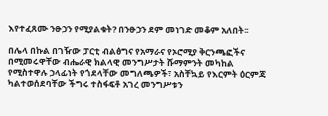እየተፈጸሙ ንፁኃን የሚያልቁት? በንፁኃን ደም መነገድ መቆም አለበት፡፡

በሌላ በኩል በገዥው ፓርቲ ብልፅግና የአማራና የኦሮሚያ ቅርንጫፎችና በሚመሩዋቸው ብሔራዊ ክልላዊ መንግሥታት ሹማምንት መካከል የሚስተዋሉ ኃላፊነት የጎደላቸው መግለጫዎች፣ አስቸኳይ የእርምት ዕርምጃ ካልተወሰደባቸው ችግሩ ተስፋፍቶ አገረ መንግሥቱን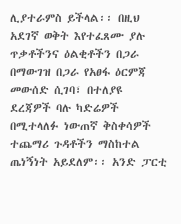ሊያተራምስ ይችላል፡፡ በዚህ አደገኛ ወቅት እየተፈጸሙ ያሉ ጥቃቶችንና ዕልቂቶችን በጋራ በማውገዝ በጋራ የአፀፋ ዕርምጃ መውሰድ ሲገባ፣ በተለያዩ ደረጃዎች ባሉ ካድሬዎች በሚተላለፉ ነውጠኛ ቅስቀሳዎች ተጨማሪ ጉዳቶችን ማስከተል ጤነኝነት አይደለም፡፡ አንድ ፓርቲ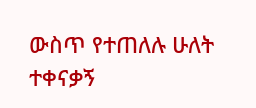ውስጥ የተጠለሉ ሁለት ተቀናቃኝ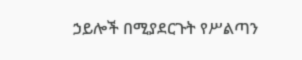ኃይሎች በሚያደርጉት የሥልጣን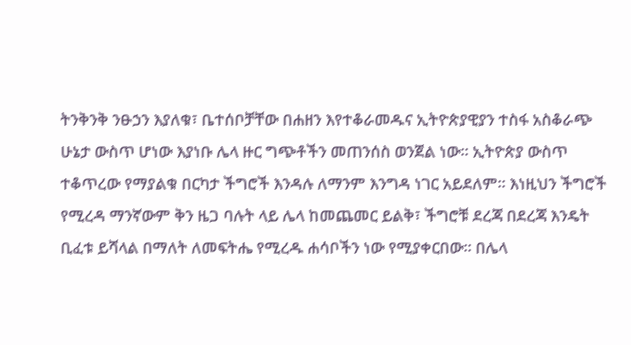ትንቅንቅ ንፁኃን እያለቁ፣ ቤተሰቦቻቸው በሐዘን እየተቆራመዱና ኢትዮጵያዊያን ተስፋ አስቆራጭ ሁኔታ ውስጥ ሆነው እያነቡ ሌላ ዙር ግጭቶችን መጠንሰስ ወንጀል ነው፡፡ ኢትዮጵያ ውስጥ ተቆጥረው የማያልቁ በርካታ ችግሮች እንዳሉ ለማንም እንግዳ ነገር አይደለም፡፡ እነዚህን ችግሮች የሚረዳ ማንኛውም ቅን ዜጋ ባሉት ላይ ሌላ ከመጨመር ይልቅ፣ ችግሮቹ ደረጃ በደረጃ እንዴት ቢፈቱ ይሻላል በማለት ለመፍትሔ የሚረዱ ሐሳቦችን ነው የሚያቀርበው፡፡ በሌላ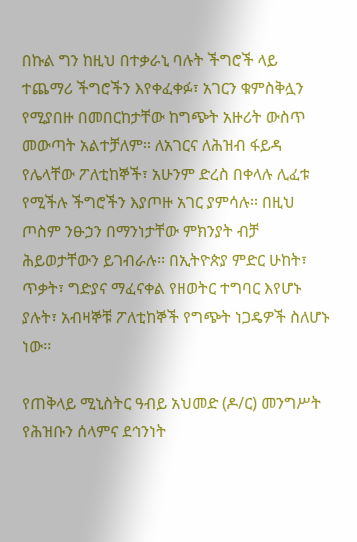በኩል ግን ከዚህ በተቃራኒ ባሉት ችግሮች ላይ ተጨማሪ ችግሮችን እየቀፈቀፉ፣ አገርን ቁምስቅሏን የሚያበዙ በመበርከታቸው ከግጭት አዙሪት ውስጥ መውጣት አልተቻለም፡፡ ለአገርና ለሕዝብ ፋይዳ የሌላቸው ፖለቲከኞች፣ አሁንም ድረስ በቀላሉ ሊፈቱ የሚችሉ ችግሮችን እያጦዙ አገር ያምሳሉ፡፡ በዚህ ጦስም ንፁኃን በማንነታቸው ምክንያት ብቻ ሕይወታቸውን ይገብራሉ፡፡ በኢትዮጵያ ምድር ሁከት፣ ጥቃት፣ ግድያና ማፈናቀል የዘወትር ተግባር እየሆኑ ያሉት፣ አብዛኞቹ ፖለቲከኞች የግጭት ነጋዴዎች ስለሆኑ ነው፡፡

የጠቅላይ ሚኒስትር ዓብይ አህመድ (ዶ/ር) መንግሥት የሕዝቡን ሰላምና ደኅንነት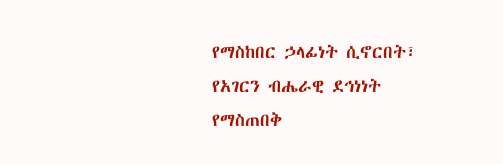የማስከበር ኃላፊነት ሲኖርበት፣ የአገርን ብሔራዊ ደኅነነት የማስጠበቅ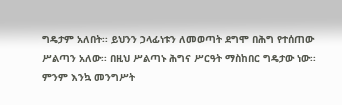ግዴታም አለበት፡፡ ይህንን ኃላፊነቱን ለመወጣት ደግሞ በሕግ የተሰጠው ሥልጣን አለው፡፡ በዚህ ሥልጣኑ ሕግና ሥርዓት ማስከበር ግዴታው ነው፡፡ ምንም እንኳ መንግሥት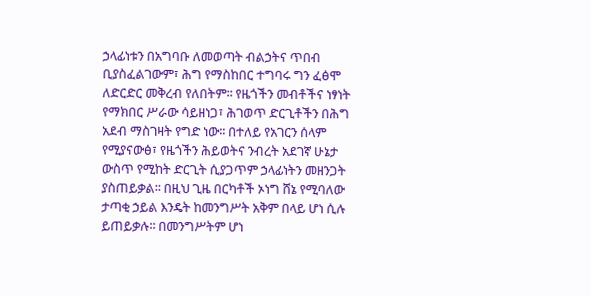ኃላፊነቱን በአግባቡ ለመወጣት ብልኃትና ጥበብ ቢያስፈልገውም፣ ሕግ የማስከበር ተግባሩ ግን ፈፅሞ ለድርድር መቅረብ የለበትም፡፡ የዜጎችን መብቶችና ነፃነት የማክበር ሥራው ሳይዘነጋ፣ ሕገወጥ ድርጊቶችን በሕግ አደብ ማስገዛት የግድ ነው፡፡ በተለይ የአገርን ሰላም የሚያናውፅ፣ የዜጎችን ሕይወትና ንብረት አደገኛ ሁኔታ ውስጥ የሚከት ድርጊት ሲያጋጥም ኃላፊነትን መዘንጋት ያስጠይቃል፡፡ በዚህ ጊዜ በርካቶች ኦነግ ሸኔ የሚባለው ታጣቂ ኃይል እንዴት ከመንግሥት አቅም በላይ ሆነ ሲሉ ይጠይቃሉ፡፡ በመንግሥትም ሆነ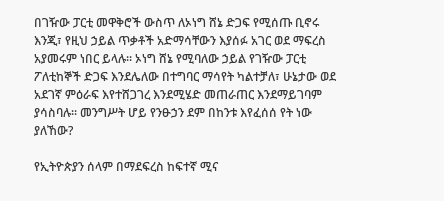በገዥው ፓርቲ መዋቅሮች ውስጥ ለኦነግ ሸኔ ድጋፍ የሚሰጡ ቢኖሩ እንጂ፣ የዚህ ኃይል ጥቃቶች አድማሳቸውን እያሰፉ አገር ወደ ማፍረስ አያመሩም ነበር ይላሉ፡፡ ኦነግ ሸኔ የሚባለው ኃይል የገዥው ፓርቲ ፖለቲከኞች ድጋፍ እንደሌለው በተግባር ማሳየት ካልተቻለ፣ ሁኔታው ወደ አደገኛ ምዕራፍ እየተሸጋገረ እንደሚሄድ መጠራጠር እንደማይገባም ያሳስባሉ፡፡ መንግሥት ሆይ የንፁኃን ደም በከንቱ እየፈሰሰ የት ነው ያለኸው?

የኢትዮጵያን ሰላም በማደፍረስ ከፍተኛ ሚና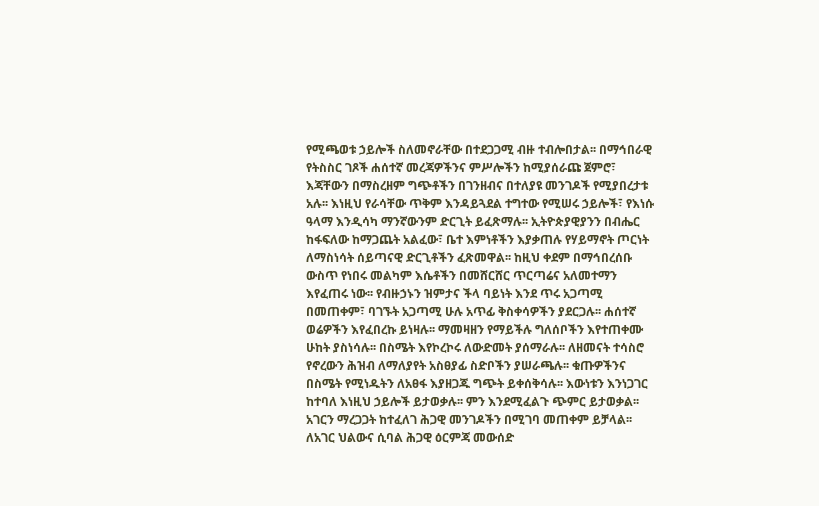የሚጫወቱ ኃይሎች ስለመኖራቸው በተደጋጋሚ ብዙ ተብሎበታል፡፡ በማኅበራዊ የትስስር ገጾች ሐሰተኛ መረጃዎችንና ምሥሎችን ከሚያሰራጩ ጀምሮ፣ እጃቸውን በማስረዘም ግጭቶችን በገንዘብና በተለያዩ መንገዶች የሚያበረታቱ አሉ፡፡ እነዚህ የራሳቸው ጥቅም እንዳይጓደል ተግተው የሚሠሩ ኃይሎች፣ የእነሱ ዓላማ እንዲሳካ ማንኛውንም ድርጊት ይፈጽማሉ፡፡ ኢትዮጵያዊያንን በብሔር ከፋፍለው ከማጋጨት አልፈው፣ ቤተ እምነቶችን እያቃጠሉ የሃይማኖት ጦርነት ለማስነሳት ሰይጣናዊ ድርጊቶችን ፈጽመዋል፡፡ ከዚህ ቀደም በማኅበረሰቡ ውስጥ የነበሩ መልካም እሴቶችን በመሸርሸር ጥርጣሬና አለመተማን እየፈጠሩ ነው፡፡ የብዙኃኑን ዝምታና ችላ ባይነት እንደ ጥሩ አጋጣሚ በመጠቀም፣ ባገኙት አጋጣሚ ሁሉ አጥፊ ቅስቀሳዎችን ያደርጋሉ፡፡ ሐሰተኛ ወሬዎችን እየፈበረኩ ይነዛሉ፡፡ ማመዛዘን የማይችሉ ግለሰቦችን እየተጠቀሙ ሁከት ያስነሳሉ፡፡ በስሜት እየኮረኮሩ ለውድመት ያሰማራሉ፡፡ ለዘመናት ተሳስሮ የኖረውን ሕዝብ ለማለያየት አስፀያፊ ስድቦችን ያሠራጫሉ፡፡ ቁጡዎችንና በስሜት የሚነዱትን ለአፀፋ እያዘጋጁ ግጭት ይቀሰቅሳሉ፡፡ እውነቱን እንነጋገር ከተባለ እነዚህ ኃይሎች ይታወቃሉ፡፡ ምን እንደሚፈልጉ ጭምር ይታወቃል፡፡ አገርን ማረጋጋት ከተፈለገ ሕጋዊ መንገዶችን በሚገባ መጠቀም ይቻላል፡፡ ለአገር ህልውና ሲባል ሕጋዊ ዕርምጃ መውሰድ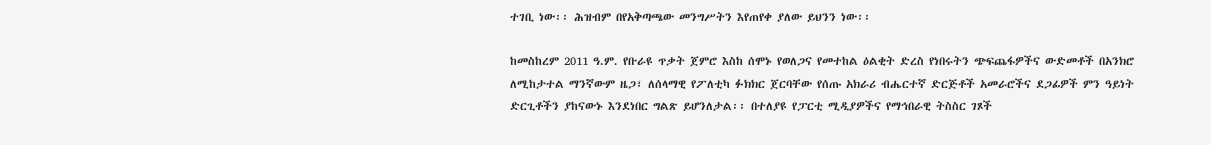ተገቢ ነው፡፡ ሕዝብም በየአቅጣጫው መንግሥትን እየጠየቀ ያለው ይህንን ነው፡፡

ከመስከረም 2011 ዓ.ም. የቡራዩ ጥቃት ጀምሮ እስከ ሰሞኑ የወለጋና የመተከል ዕልቂት ድረስ የነበሩትን ጭፍጨፋዎችና ውድመቶች በአንክሮ ለሚከታተል ማንኛውም ዜጋ፣ ለሰላማዊ የፖለቲካ ፉክክር ጀርባቸው የሰጡ አክራሪ ብሔርተኛ ድርጅቶች አመራሮችና ደጋፊዎች ምን ዓይነት ድርጊቶችን ያከናውኑ እንደነበር ግልጽ ይሆንለታል፡፡ በተለያዩ የፓርቲ ሚዲያዎችና የማኅበራዊ ትስስር ገጾች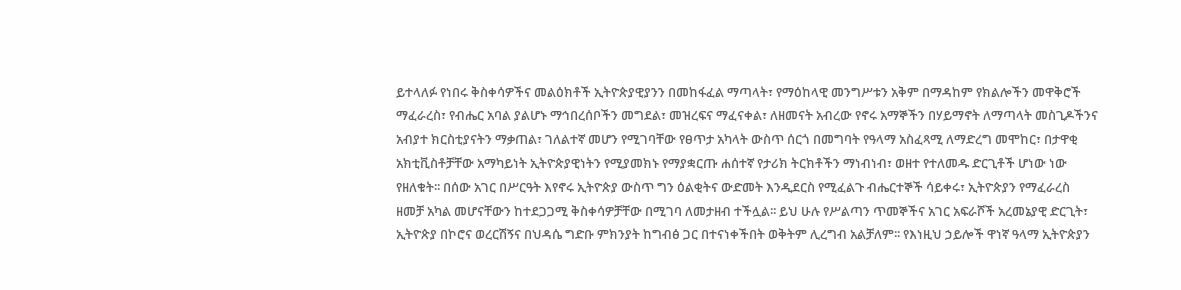ይተላለፉ የነበሩ ቅስቀሳዎችና መልዕክቶች ኢትዮጵያዊያንን በመከፋፈል ማጣላት፣ የማዕከላዊ መንግሥቱን አቅም በማዳከም የክልሎችን መዋቅሮች ማፈራረስ፣ የብሔር አባል ያልሆኑ ማኅበረሰቦችን መግደል፣ መዝረፍና ማፈናቀል፣ ለዘመናት አብረው የኖሩ አማኞችን በሃይማኖት ለማጣላት መስጊዶችንና አብያተ ክርስቲያናትን ማቃጠል፣ ገለልተኛ መሆን የሚገባቸው የፀጥታ አካላት ውስጥ ሰርጎ በመግባት የዓላማ አስፈጻሚ ለማድረግ መሞከር፣ በታዋቂ አክቲቪስቶቻቸው አማካይነት ኢትዮጵያዊነትን የሚያመክኑ የማያቋርጡ ሐሰተኛ የታሪክ ትርክቶችን ማነብነብ፣ ወዘተ የተለመዱ ድርጊቶች ሆነው ነው የዘለቁት፡፡ በሰው አገር በሥርዓት እየኖሩ ኢትዮጵያ ውስጥ ግን ዕልቂትና ውድመት እንዲደርስ የሚፈልጉ ብሔርተኞች ሳይቀሩ፣ ኢትዮጵያን የማፈራረስ ዘመቻ አካል መሆናቸውን ከተደጋጋሚ ቅስቀሳዎቻቸው በሚገባ ለመታዘብ ተችሏል፡፡ ይህ ሁሉ የሥልጣን ጥመኞችና አገር አፍራሾች አረመኔያዊ ድርጊት፣ ኢትዮጵያ በኮሮና ወረርሽኝና በህዳሴ ግድቡ ምክንያት ከግብፅ ጋር በተናነቀችበት ወቅትም ሊረግብ አልቻለም፡፡ የእነዚህ ኃይሎች ዋነኛ ዓላማ ኢትዮጵያን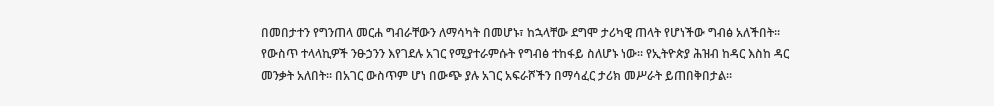በመበታተን የግንጠላ መርሐ ግብራቸውን ለማሳካት በመሆኑ፣ ከኋላቸው ደግሞ ታሪካዊ ጠላት የሆነችው ግብፅ አለችበት፡፡ የውስጥ ተላላኪዎች ንፁኃንን እየገደሉ አገር የሚያተራምሱት የግብፅ ተከፋይ ስለሆኑ ነው፡፡ የኢትዮጵያ ሕዝብ ከዳር እስከ ዳር መንቃት አለበት፡፡ በአገር ውስጥም ሆነ በውጭ ያሉ አገር አፍራሾችን በማሳፈር ታሪክ መሥራት ይጠበቅበታል፡፡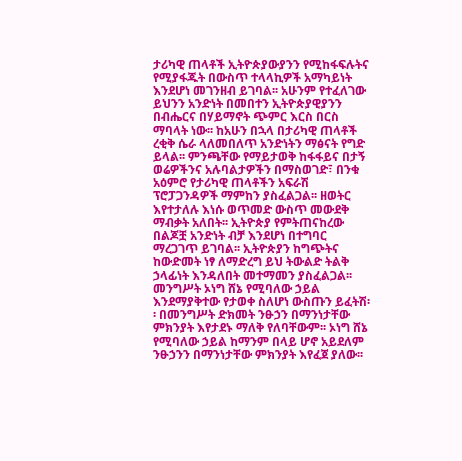ታሪካዊ ጠላቶች ኢትዮጵያውያንን የሚከፋፍሉትና የሚያፋጁት በውስጥ ተላላኪዎች አማካይነት እንደሆነ መገንዘብ ይገባል፡፡ አሁንም የተፈለገው ይህንን አንድነት በመበተን ኢትዮጵያዊያንን በብሔርና በሃይማኖት ጭምር እርስ በርስ ማባላት ነው፡፡ ከአሁን በኋላ በታሪካዊ ጠላቶች ረቂቅ ሴራ ላለመበለጥ አንድነትን ማፅናት የግድ ይላል፡፡ ምንጫቸው የማይታወቅ ከፋፋይና በታኝ ወሬዎችንና አሉባልታዎችን በማስወገድ፣ በንቁ አዕምሮ የታሪካዊ ጠላቶችን አፍራሽ ፕሮፓጋንዳዎች ማምከን ያስፈልጋል፡፡ ዘወትር እየተታለሉ እነሱ ወጥመድ ውስጥ መውደቅ ማብቃት አለበት፡፡ ኢትዮጵያ የምትጠናከረው በልጆቿ አንድነት ብቻ እንደሆነ በተግባር ማረጋገጥ ይገባል፡፡ ኢትዮጵያን ከግጭትና ከውድመት ነፃ ለማድረግ ይህ ትውልድ ትልቅ ኃላፊነት እንዳለበት መተማመን ያስፈልጋል፡፡ መንግሥት ኦነግ ሸኔ የሚባለው ኃይል እንደማያቅተው የታወቀ ስለሆነ ውስጡን ይፈትሽ፡፡ በመንግሥት ድክመት ንፁኃን በማንነታቸው ምክንያት እየታደኑ ማለቅ የለባቸውም፡፡ ኦነግ ሸኔ የሚባለው ኃይል ከማንም በላይ ሆኖ አይደለም ንፁኃንን በማንነታቸው ምክንያት እየፈጀ ያለው፡፡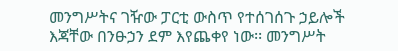መንግሥትና ገዥው ፓርቲ ውስጥ የተሰገሰጉ ኃይሎች እጃቸው በንፁኃን ደም እየጨቀየ ነው፡፡ መንግሥት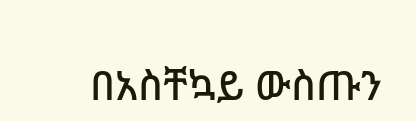በአስቸኳይ ውስጡን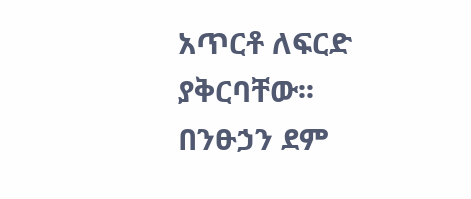አጥርቶ ለፍርድ ያቅርባቸው፡፡ በንፁኃን ደም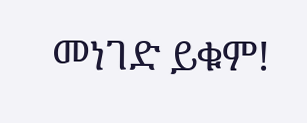መነገድ ይቁም!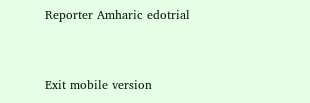Reporter Amharic edotrial


Exit mobile version